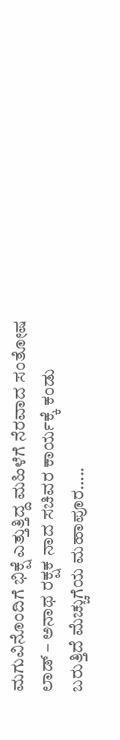ಮಗುವಿನೊಂದಿಗೆ ಭಿಕ್ಷೆ ಎತ್ತುತ್ತಿದ್ದ ಮಹಿಳೆಗೆ ನೆರವಾದ ಸಂತೋಷ ಲಾಡ್ – ಅನಾಥ ರಕ್ಷಕ ನಾದ ಸಚಿವರ ಕಾರ್ಯಕ್ಕೆ ಕಂಡು ಬರುತ್ತಿದೆ ಮೆಚ್ಚುಗೆಯ ಮಹಾಪೂರ…..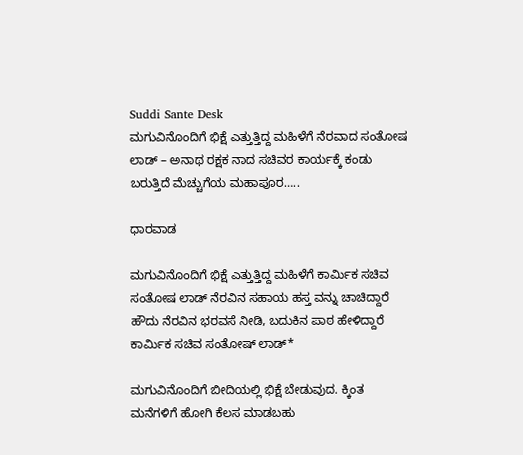Suddi Sante Desk
ಮಗುವಿನೊಂದಿಗೆ ಭಿಕ್ಷೆ ಎತ್ತುತ್ತಿದ್ದ ಮಹಿಳೆಗೆ ನೆರವಾದ ಸಂತೋಷ ಲಾಡ್ – ಅನಾಥ ರಕ್ಷಕ ನಾದ ಸಚಿವರ ಕಾರ್ಯಕ್ಕೆ ಕಂಡು ಬರುತ್ತಿದೆ ಮೆಚ್ಚುಗೆಯ ಮಹಾಪೂರ…..

ಧಾರವಾಡ

ಮಗುವಿನೊಂದಿಗೆ ಭಿಕ್ಷೆ ಎತ್ತುತ್ತಿದ್ದ ಮಹಿಳೆಗೆ ಕಾರ್ಮಿಕ ಸಚಿವ ಸಂತೋಷ ಲಾಡ್ ನೆರವಿನ ಸಹಾಯ ಹಸ್ತ ವನ್ನು ಚಾಚಿದ್ದಾರೆ ಹೌದು ನೆರವಿನ ಭರವಸೆ ನೀಡಿ, ಬದುಕಿನ ಪಾಠ ಹೇಳಿದ್ದಾರೆ ಕಾರ್ಮಿಕ ಸಚಿವ ಸಂತೋಷ್‌ ಲಾಡ್‌*

ಮಗುವಿನೊಂದಿಗೆ ಬೀದಿಯಲ್ಲಿ ಭಿಕ್ಷೆ ಬೇಡುವುದ. ಕ್ಕಿಂತ ಮನೆಗಳಿಗೆ ಹೋಗಿ ಕೆಲಸ ಮಾಡಬಹು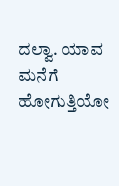ದಲ್ವಾ. ಯಾವ ಮನೆಗೆ ಹೋಗುತ್ತಿಯೋ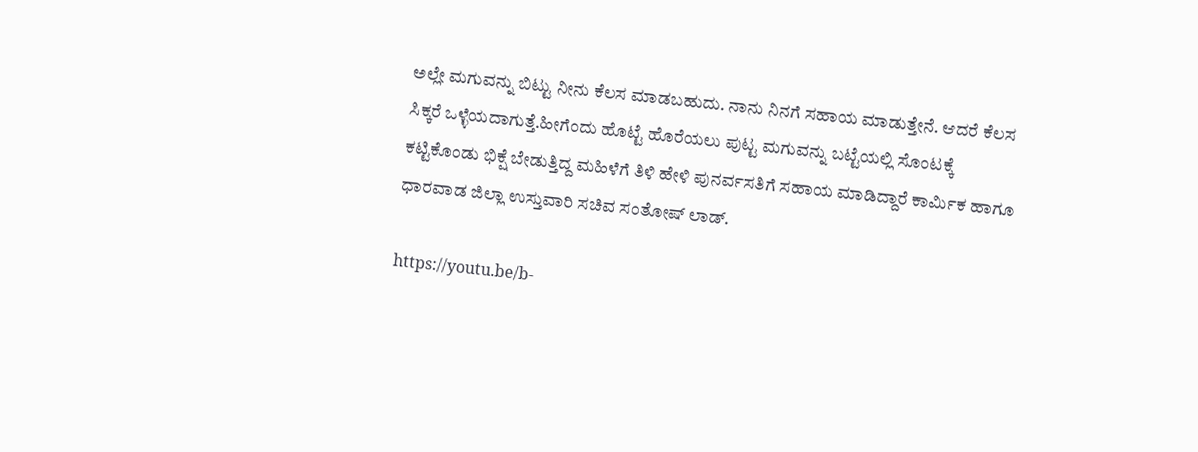ಅಲ್ಲೇ ಮಗುವನ್ನು ಬಿಟ್ಟು ನೀನು ಕೆಲಸ ಮಾಡಬಹುದು. ನಾನು ನಿನಗೆ ಸಹಾಯ ಮಾಡುತ್ತೇನೆ. ಆದರೆ ಕೆಲಸ ಸಿಕ್ಕರೆ ಒಳ್ಳೆಯದಾಗುತ್ತೆ.ಹೀಗೆಂದು ಹೊಟ್ಟೆ ಹೊರೆಯಲು ಪುಟ್ಟ ಮಗುವನ್ನು ಬಟ್ಟೆಯಲ್ಲಿ ಸೊಂಟಕ್ಕೆ ಕಟ್ಟಿಕೊಂಡು ಭಿಕ್ಷೆ ಬೇಡುತ್ತಿದ್ದ ಮಹಿಳೆಗೆ ತಿಳಿ ಹೇಳಿ ಪುನರ್ವಸತಿಗೆ ಸಹಾಯ ಮಾಡಿದ್ದಾರೆ ಕಾರ್ಮಿಕ ಹಾಗೂ ಧಾರವಾಡ ಜಿಲ್ಲಾ ಉಸ್ತುವಾರಿ ಸಚಿವ ಸಂತೋಷ್‌ ಲಾಡ್‌.

https://youtu.be/b-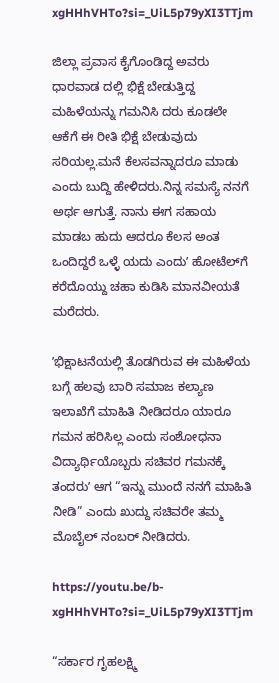xgHHhVHTo?si=_UiL5p79yXI3TTjm

ಜಿಲ್ಲಾ ಪ್ರವಾಸ ಕೈಗೊಂಡಿದ್ದ ಅವರು ಧಾರವಾಡ ದಲ್ಲಿ ಭಿಕ್ಷೆ ಬೇಡುತ್ತಿದ್ದ ಮಹಿಳೆಯನ್ನು ಗಮನಿಸಿ ದರು ಕೂಡಲೇ ಆಕೆಗೆ ಈ ರೀತಿ ಭಿಕ್ಷೆ ಬೇಡುವುದು ಸರಿಯಲ್ಲ.ಮನೆ ಕೆಲಸವನ್ನಾದರೂ ಮಾಡು ಎಂದು ಬುದ್ದಿ ಹೇಳಿದರು.ನಿನ್ನ ಸಮಸ್ಯೆ ನನಗೆ ಅರ್ಥ ಆಗುತ್ತೆ. ನಾನು ಈಗ ಸಹಾಯ ಮಾಡಬ ಹುದು ಆದರೂ ಕೆಲಸ ಅಂತ ಒಂದಿದ್ದರೆ ಒಳ್ಳೆ ಯದು ಎಂದುʼ ಹೋಟೆಲ್‌ಗೆ ಕರೆದೊಯ್ದು ಚಹಾ ಕುಡಿಸಿ ಮಾನವೀಯತೆ ಮರೆದರು.

ʼಭಿಕ್ಷಾಟನೆಯಲ್ಲಿ ತೊಡಗಿರುವ ಈ ಮಹಿಳೆಯ ಬಗ್ಗೆ ಹಲವು ಬಾರಿ ಸಮಾಜ ಕಲ್ಯಾಣ ಇಲಾಖೆಗೆ ಮಾಹಿತಿ ನೀಡಿದರೂ ಯಾರೂ ಗಮನ ಹರಿಸಿಲ್ಲ ಎಂದು ಸಂಶೋಧನಾ ವಿದ್ಯಾರ್ಥಿಯೊಬ್ಬರು ಸಚಿವರ ಗಮನಕ್ಕೆ ತಂದರುʼ ಆಗ “ಇನ್ನು ಮುಂದೆ ನನಗೆ ಮಾಹಿತಿ ನೀಡಿ” ಎಂದು ಖುದ್ದು ಸಚಿವರೇ ತಮ್ಮ ಮೊಬೈಲ್‌ ನಂಬರ್‌ ನೀಡಿದರು.

https://youtu.be/b-xgHHhVHTo?si=_UiL5p79yXI3TTjm

“ಸರ್ಕಾರ ಗೃಹಲಕ್ಷ್ಮಿ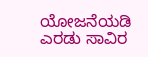ಯೋಜನೆಯಡಿ ಎರಡು ಸಾವಿರ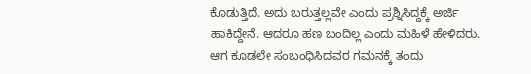ಕೊಡುತ್ತಿದೆ. ಅದು ಬರುತ್ತಲ್ಲವೇ ಎಂದು ಪ್ರಶ್ನಿಸಿದ್ದಕ್ಕೆ ಅರ್ಜಿ ಹಾಕಿದ್ದೇನೆ. ಆದರೂ ಹಣ ಬಂದಿಲ್ಲ ಎಂದು ಮಹಿಳೆ ಹೇಳಿದರು. ಆಗ ಕೂಡಲೇ ಸಂಬಂಧಿಸಿದವರ ಗಮನಕ್ಕೆ ತಂದು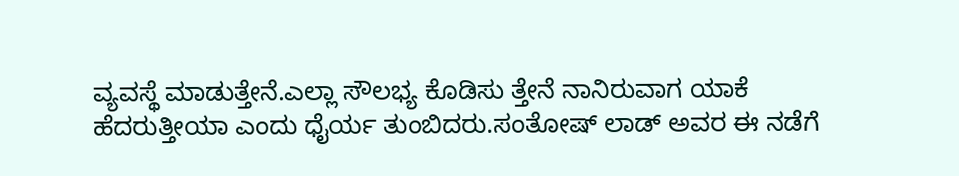ವ್ಯವಸ್ಥೆ ಮಾಡುತ್ತೇನೆ.ಎಲ್ಲಾ ಸೌಲಭ್ಯ ಕೊಡಿಸು ತ್ತೇನೆ ನಾನಿರುವಾಗ ಯಾಕೆ ಹೆದರುತ್ತೀಯಾ ಎಂದು ಧೈರ್ಯ ತುಂಬಿದರು.ಸಂತೋಷ್‌ ಲಾಡ್‌ ಅವರ ಈ ನಡೆಗೆ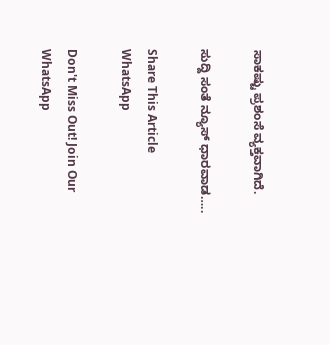ಸಾಕಷ್ಟು ಪ್ರಶಂಸೆ ವ್ಯಕ್ತವಾಗಿದೆ.

ಸುದ್ದಿ ಸಂತೆ ನ್ಯೂಸ್ ಧಾರವಾಡ…..

Share This Article
WhatsApp

Don't Miss Out! Join Our WhatsApp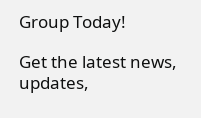Group Today!

Get the latest news, updates,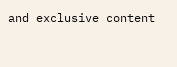and exclusive content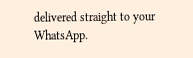delivered straight to your WhatsApp.